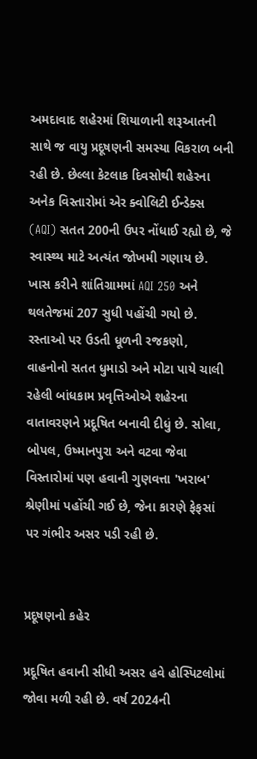અમદાવાદ શહેરમાં શિયાળાની શરૂઆતની સાથે જ વાયુ પ્રદૂષણની સમસ્યા વિકરાળ બની રહી છે. છેલ્લા કેટલાક દિવસોથી શહેરના અનેક વિસ્તારોમાં એર ક્વોલિટી ઈન્ડેક્સ (AQI) સતત 200ની ઉપર નોંધાઈ રહ્યો છે, જે સ્વાસ્થ્ય માટે અત્યંત જોખમી ગણાય છે. ખાસ કરીને શાંતિગ્રામમાં AQI 250 અને થલતેજમાં 207 સુધી પહોંચી ગયો છે. રસ્તાઓ પર ઉડતી ધૂળની રજકણો, વાહનોનો સતત ધુમાડો અને મોટા પાયે ચાલી રહેલી બાંધકામ પ્રવૃત્તિઓએ શહેરના વાતાવરણને પ્રદૂષિત બનાવી દીધું છે. સોલા, બોપલ, ઉષ્માનપુરા અને વટવા જેવા વિસ્તારોમાં પણ હવાની ગુણવત્તા 'ખરાબ' શ્રેણીમાં પહોંચી ગઈ છે, જેના કારણે ફેફસાં પર ગંભીર અસર પડી રહી છે.


પ્રદૂષણનો કહેર

પ્રદૂષિત હવાની સીધી અસર હવે હોસ્પિટલોમાં જોવા મળી રહી છે. વર્ષ 2024ની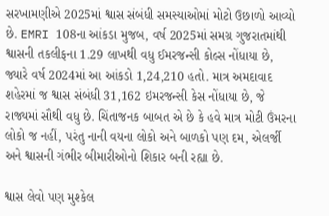સરખામણીએ 2025માં શ્વાસ સંબંધી સમસ્યાઓમાં મોટો ઉછાળો આવ્યો છે. EMRI 108ના આંકડા મુજબ, વર્ષ 2025માં સમગ્ર ગુજરાતમાંથી શ્વાસની તકલીફના 1.29 લાખથી વધુ ઈમરજન્સી કોલ્સ નોંધાયા છે, જ્યારે વર્ષ 2024માં આ આંકડો 1,24,210 હતો. માત્ર અમદાવાદ શહેરમાં જ શ્વાસ સંબંધી 31,162 ઇમરજન્સી કેસ નોંધાયા છે, જે રાજ્યમાં સૌથી વધુ છે. ચિંતાજનક બાબત એ છે કે હવે માત્ર મોટી ઉંમરના લોકો જ નહીં, પરંતુ નાની વયના લોકો અને બાળકો પણ દમ, એલર્જી અને શ્વાસની ગંભીર બીમારીઓનો શિકાર બની રહ્યા છે.

શ્વાસ લેવો પણ મુશ્કેલ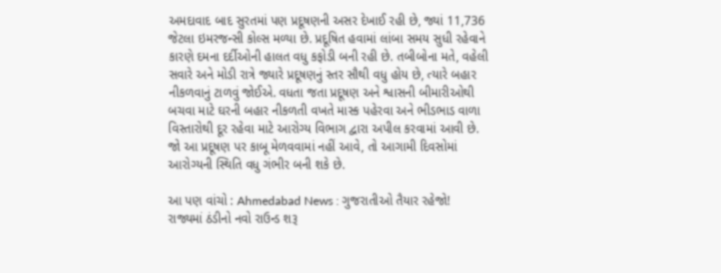અમદાવાદ બાદ સુરતમાં પણ પ્રદૂષણની અસર દેખાઈ રહી છે, જ્યાં 11,736 જેટલા ઇમરજન્સી કોલ્સ મળ્યા છે. પ્રદૂષિત હવામાં લાંબા સમય સુધી રહેવાને કારણે દમના દર્દીઓની હાલત વધુ કફોડી બની રહી છે. તબીબોના મતે, વહેલી સવારે અને મોડી રાત્રે જ્યારે પ્રદૂષણનું સ્તર સૌથી વધુ હોય છે, ત્યારે બહાર નીકળવાનું ટાળવું જોઈએ. વધતા જતા પ્રદૂષણ અને શ્વાસની બીમારીઓથી બચવા માટે ઘરની બહાર નીકળતી વખતે માસ્ક પહેરવા અને ભીડભાડ વાળા વિસ્તારોથી દૂર રહેવા માટે આરોગ્ય વિભાગ દ્વારા અપીલ કરવામાં આવી છે. જો આ પ્રદૂષણ પર કાબૂ મેળવવામાં નહીં આવે, તો આગામી દિવસોમાં આરોગ્યની સ્થિતિ વધુ ગંભીર બની શકે છે.

આ પણ વાંચો : Ahmedabad News : ગુજરાતીઓ તૈયાર રહેજો! રાજ્યમાં ઠંડીનો નવો રાઉન્ડ શરૂ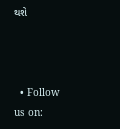થશે



  • Follow us on: